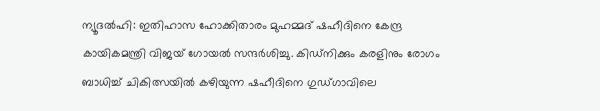ന്യൂദൽഹി: ഇതിഹാസ ഹോക്കിതാരം മുഹമ്മദ് ഷഹീദിനെ കേന്ദ്ര കായികമന്ത്രി വിജയ് ഗോയൽ സന്ദർശിച്ചു. കിഡ്നിക്കും കരളിനും രോഗം ബാധിച്ച് ചികിത്സയിൽ കഴിയുന്ന ഷഹീദിനെ ഗുഡ്ഗാവിലെ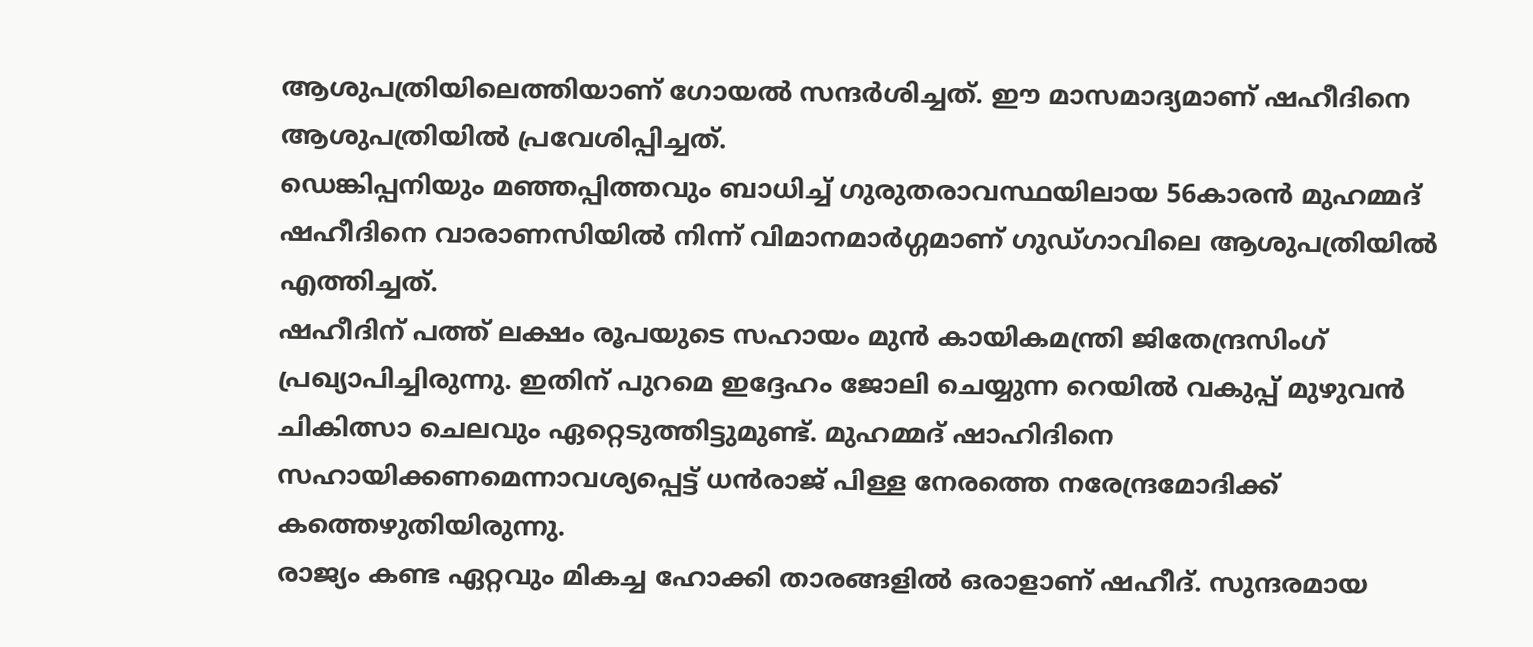ആശുപത്രിയിലെത്തിയാണ് ഗോയൽ സന്ദർശിച്ചത്. ഈ മാസമാദ്യമാണ് ഷഹീദിനെ ആശുപത്രിയിൽ പ്രവേശിപ്പിച്ചത്.
ഡെങ്കിപ്പനിയും മഞ്ഞപ്പിത്തവും ബാധിച്ച് ഗുരുതരാവസ്ഥയിലായ 56കാരൻ മുഹമ്മദ് ഷഹീദിനെ വാരാണസിയിൽ നിന്ന് വിമാനമാർഗ്ഗമാണ് ഗുഡ്ഗാവിലെ ആശുപത്രിയിൽ എത്തിച്ചത്.
ഷഹീദിന് പത്ത് ലക്ഷം രൂപയുടെ സഹായം മുൻ കായികമന്ത്രി ജിതേന്ദ്രസിംഗ് പ്രഖ്യാപിച്ചിരുന്നു. ഇതിന് പുറമെ ഇദ്ദേഹം ജോലി ചെയ്യുന്ന റെയിൽ വകുപ്പ് മുഴുവൻ ചികിത്സാ ചെലവും ഏറ്റെടുത്തിട്ടുമുണ്ട്. മുഹമ്മദ് ഷാഹിദിനെ സഹായിക്കണമെന്നാവശ്യപ്പെട്ട് ധൻരാജ് പിള്ള നേരത്തെ നരേന്ദ്രമോദിക്ക് കത്തെഴുതിയിരുന്നു.
രാജ്യം കണ്ട ഏറ്റവും മികച്ച ഹോക്കി താരങ്ങളിൽ ഒരാളാണ് ഷഹീദ്. സുന്ദരമായ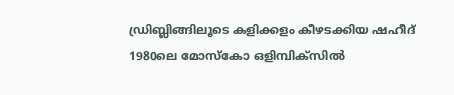ഡ്രിബ്ലിങ്ങിലൂടെ കളിക്കളം കീഴടക്കിയ ഷഹീദ് 1980ലെ മോസ്കോ ഒളിമ്പിക്സിൽ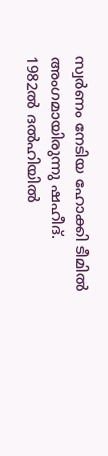സ്വർണം നേടിയ ഹോക്കി ടീമിൽ അംഗമായിരുന്നു ഷഹീദ്. 1982ൽ ദൽഹിയിൽ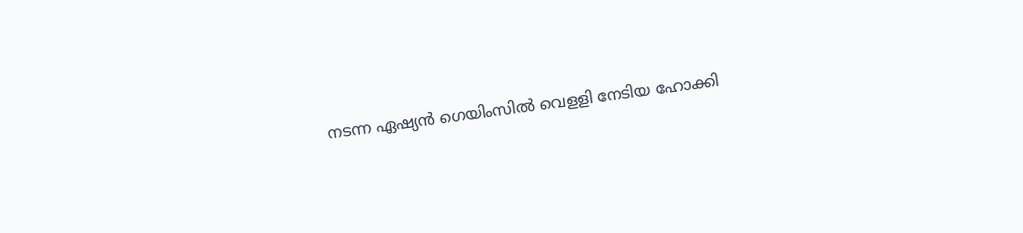നടന്ന ഏഷ്യൻ ഗെയിംസിൽ വെളളി നേടിയ ഹോക്കി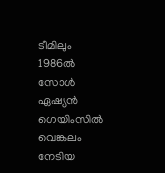ടീമിലും 1986ൽ സോൾ ഏഷ്യൻ ഗെയിംസിൽ വെങ്കലം നേടിയ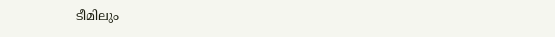ടീമിലും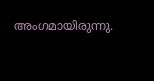അംഗമായിരുന്നു.